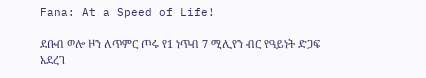Fana: At a Speed of Life!

ደቡብ ወሎ ዞን ለጥምር ጦሩ የ1 ነጥብ 7 ሚሊየን ብር የዓይነት ድጋፍ አደረገ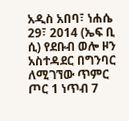አዲስ አበባ፣ ነሐሴ 29፣ 2014 (ኤፍ ቢ ሲ) የደቡብ ወሎ ዞን አስተዳደር በግንባር ለሚገኘው ጥምር ጦር 1 ነጥብ 7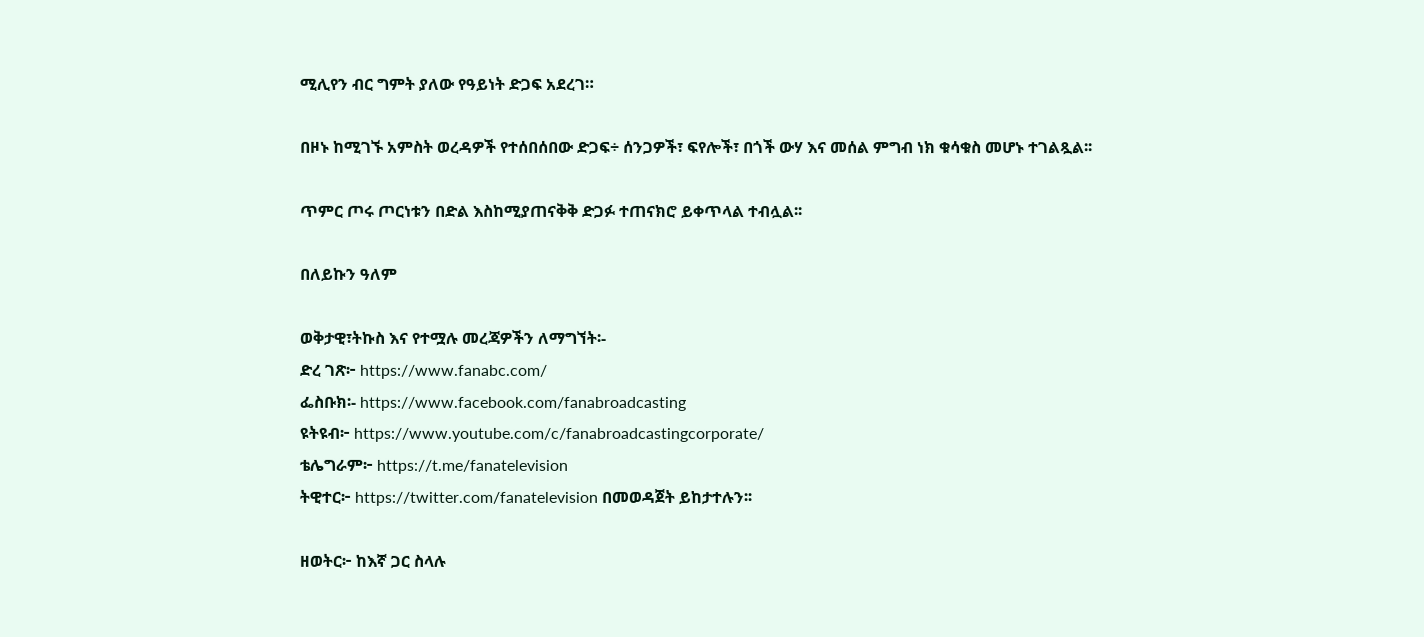ሚሊየን ብር ግምት ያለው የዓይነት ድጋፍ አደረገ።

በዞኑ ከሚገኙ አምስት ወረዳዎች የተሰበሰበው ድጋፍ÷ ሰንጋዎች፣ ፍየሎች፣ በጎች ውሃ እና መሰል ምግብ ነክ ቁሳቁስ መሆኑ ተገልጿል፡፡

ጥምር ጦሩ ጦርነቱን በድል እስከሚያጠናቅቅ ድጋፉ ተጠናክሮ ይቀጥላል ተብሏል፡፡

በለይኩን ዓለም

ወቅታዊ፣ትኩስ እና የተሟሉ መረጃዎችን ለማግኘት፡-
ድረ ገጽ፦ https://www.fanabc.com/
ፌስቡክ፡- https://www.facebook.com/fanabroadcasting
ዩትዩብ፦ https://www.youtube.com/c/fanabroadcastingcorporate/
ቴሌግራም፦ https://t.me/fanatelevision
ትዊተር፦ https://twitter.com/fanatelevision በመወዳጀት ይከታተሉን፡፡

ዘወትር፦ ከእኛ ጋር ስላሉ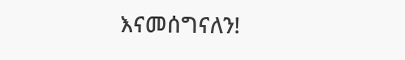እናመሰግናለን!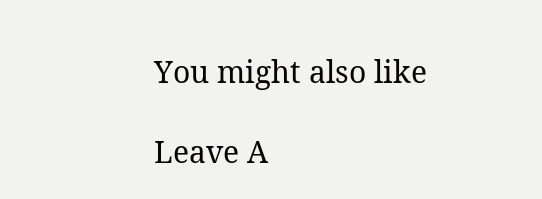You might also like

Leave A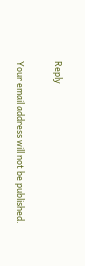Reply

Your email address will not be published.